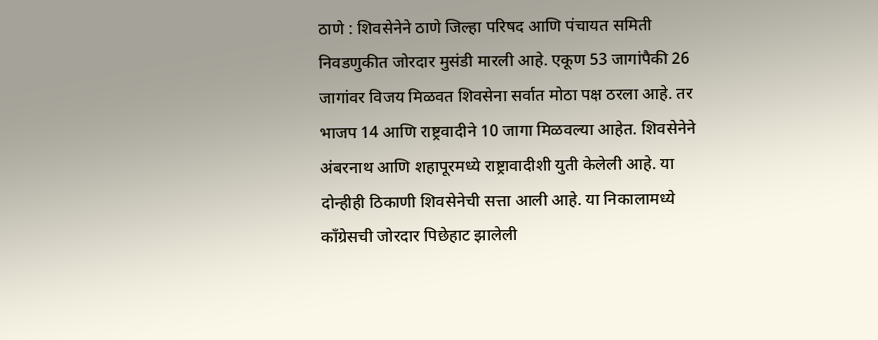ठाणे : शिवसेनेने ठाणे जिल्हा परिषद आणि पंचायत समिती निवडणुकीत जोरदार मुसंडी मारली आहे. एकूण 53 जागांपैकी 26 जागांवर विजय मिळवत शिवसेना सर्वात मोठा पक्ष ठरला आहे. तर भाजप 14 आणि राष्ट्रवादीने 10 जागा मिळवल्या आहेत. शिवसेनेने अंबरनाथ आणि शहापूरमध्ये राष्ट्रावादीशी युती केलेली आहे. या दोन्हीही ठिकाणी शिवसेनेची सत्ता आली आहे. या निकालामध्ये काँग्रेसची जोरदार पिछेहाट झालेली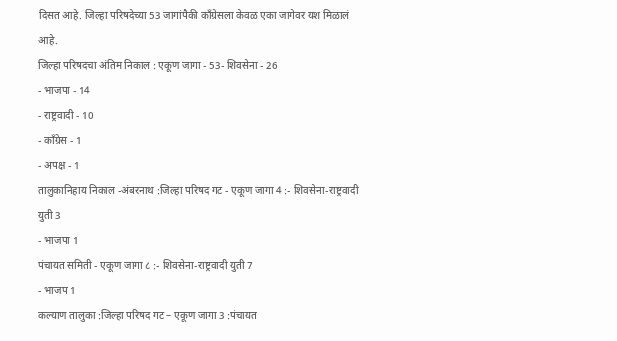दिसत आहे. जिल्हा परिषदेच्या 53 जागांपैकी काँग्रेसला केवळ एका जागेवर यश मिळालं आहे.
जिल्हा परिषदचा अंतिम निकाल : एकूण जागा - 53- शिवसेना - 26
- भाजपा - 14
- राष्ट्रवादी - 10
- काँग्रेस - 1
- अपक्ष - 1
तालुकानिहाय निकाल -अंबरनाथ :जिल्हा परिषद गट - एकूण जागा 4 :- शिवसेना-राष्ट्रवादी युती 3
- भाजपा 1
पंचायत समिती - एकूण जागा ८ :- शिवसेना-राष्ट्रवादी युती 7
- भाजप 1
कल्याण तालुका :जिल्हा परिषद गट – एकूण जागा 3 :पंचायत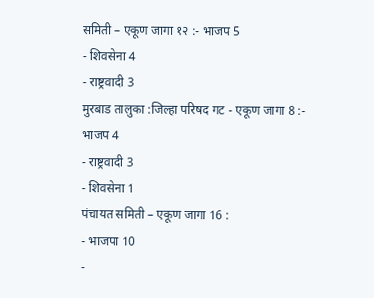समिती – एकूण जागा १२ :- भाजप 5
- शिवसेना 4
- राष्ट्रवादी 3
मुरबाड तालुका :जिल्हा परिषद गट - एकूण जागा 8 :- भाजप 4
- राष्ट्रवादी 3
- शिवसेना 1
पंचायत समिती – एकूण जागा 16 :
- भाजपा 10
-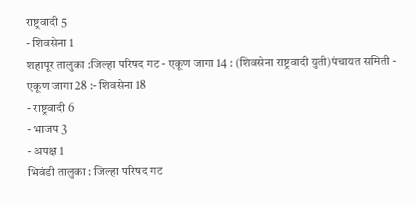राष्ट्रवादी 5
- शिवसेना 1
शहापूर तालुका :जिल्हा परिषद गट - एकूण जागा 14 : (शिवसेना राष्ट्रवादी युती)पंचायत समिती - एकूण जागा 28 :- शिवसेना 18
- राष्ट्रवादी 6
- भाजप 3
- अपक्ष 1
भिवंडी तालुका : जिल्हा परिषद गट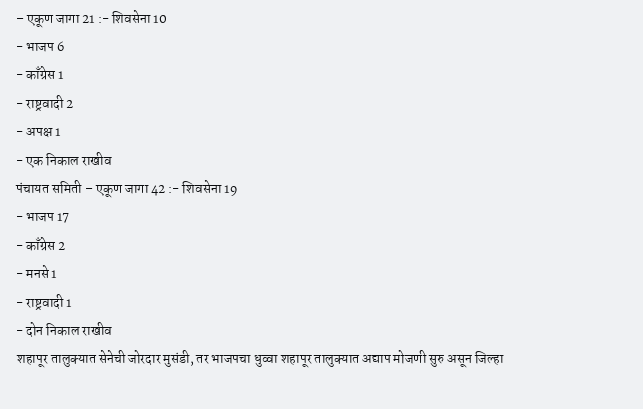– एकूण जागा 21 :- शिवसेना 10
- भाजप 6
- काँग्रेस 1
- राष्ट्रवादी 2
- अपक्ष 1
- एक निकाल राखीव
पंचायत समिती – एकूण जागा 42 :- शिवसेना 19
- भाजप 17
- काँग्रेस 2
- मनसे 1
- राष्ट्रवादी 1
- दोन निकाल राखीव
शहापूर तालुक्यात सेनेची जोरदार मुसंडी, तर भाजपचा धुव्वा शहापूर तालुक्यात अद्याप मोजणी सुरु असून जिल्हा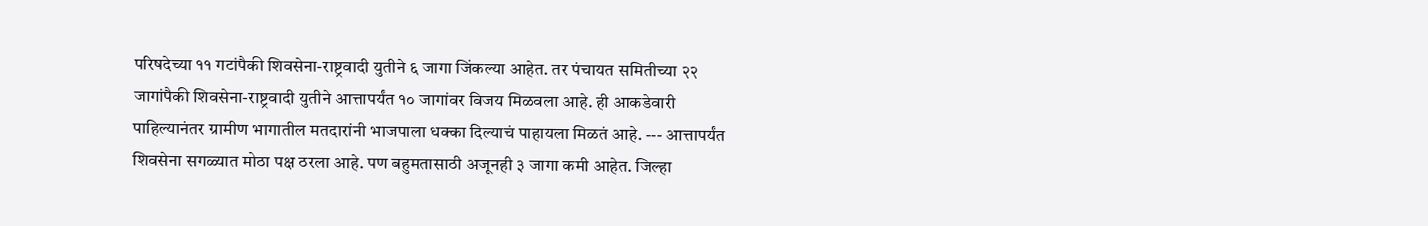परिषदेच्या ११ गटांपैकी शिवसेना-राष्ट्रवादी युतीने ६ जागा जिंकल्या आहेत. तर पंचायत समितीच्या २२ जागांपैकी शिवसेना-राष्ट्रवादी युतीने आत्तापर्यंत १० जागांवर विजय मिळवला आहे. ही आकडेवारी पाहिल्यानंतर ग्रामीण भागातील मतदारांनी भाजपाला धक्का दिल्याचं पाहायला मिळतं आहे. --- आत्तापर्यंत शिवसेना सगळ्यात मोठा पक्ष ठरला आहे. पण बहुमतासाठी अजूनही ३ जागा कमी आहेत. जिल्हा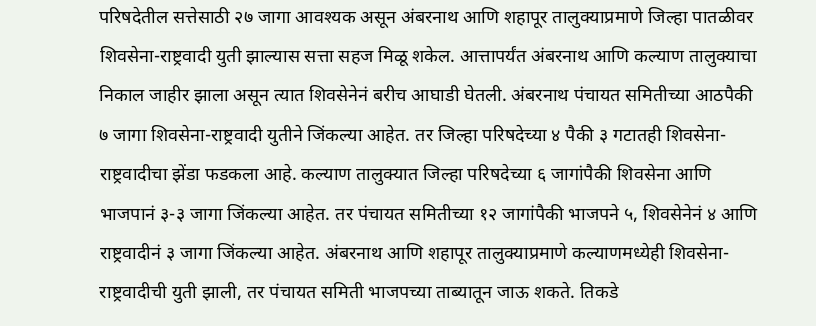परिषदेतील सत्तेसाठी २७ जागा आवश्यक असून अंबरनाथ आणि शहापूर तालुक्याप्रमाणे जिल्हा पातळीवर शिवसेना-राष्ट्रवादी युती झाल्यास सत्ता सहज मिळू शकेल. आत्तापर्यंत अंबरनाथ आणि कल्याण तालुक्याचा निकाल जाहीर झाला असून त्यात शिवसेनेनं बरीच आघाडी घेतली. अंबरनाथ पंचायत समितीच्या आठपैकी ७ जागा शिवसेना-राष्ट्रवादी युतीने जिंकल्या आहेत. तर जिल्हा परिषदेच्या ४ पैकी ३ गटातही शिवसेना-राष्ट्रवादीचा झेंडा फडकला आहे. कल्याण तालुक्यात जिल्हा परिषदेच्या ६ जागांपैकी शिवसेना आणि भाजपानं ३-३ जागा जिंकल्या आहेत. तर पंचायत समितीच्या १२ जागांपैकी भाजपने ५, शिवसेनेनं ४ आणि राष्ट्रवादीनं ३ जागा जिंकल्या आहेत. अंबरनाथ आणि शहापूर तालुक्याप्रमाणे कल्याणमध्येही शिवसेना-राष्ट्रवादीची युती झाली, तर पंचायत समिती भाजपच्या ताब्यातून जाऊ शकते. तिकडे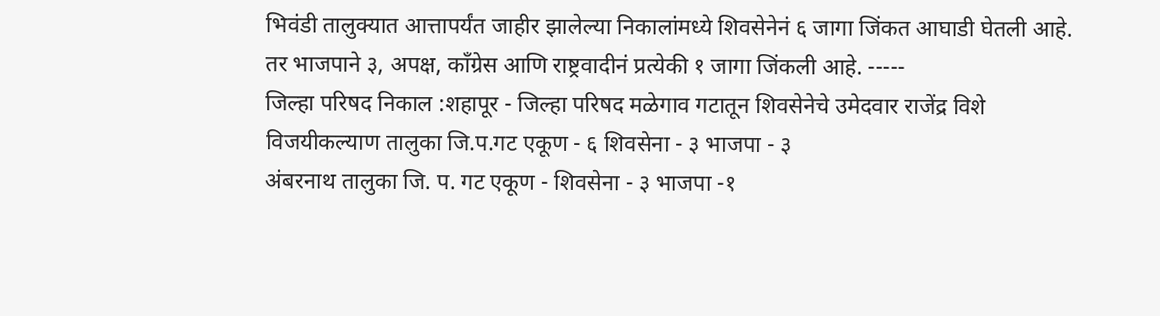भिवंडी तालुक्यात आत्तापर्यंत जाहीर झालेल्या निकालांमध्ये शिवसेनेनं ६ जागा जिंकत आघाडी घेतली आहे. तर भाजपाने ३, अपक्ष, काँग्रेस आणि राष्ट्रवादीनं प्रत्येकी १ जागा जिंकली आहे. -----
जिल्हा परिषद निकाल :शहापूर - जिल्हा परिषद मळेगाव गटातून शिवसेनेचे उमेदवार राजेंद्र विशे विजयीकल्याण तालुका जि.प.गट एकूण - ६ शिवसेना - ३ भाजपा - ३
अंबरनाथ तालुका जि. प. गट एकूण - शिवसेना - ३ भाजपा -१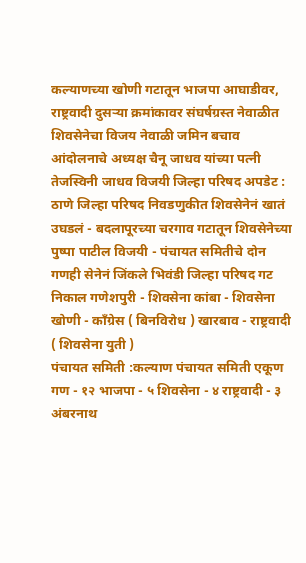कल्याणच्या खोणी गटातून भाजपा आघाडीवर, राष्ट्रवादी दुसऱ्या क्रमांकावर संघर्षग्रस्त नेवाळीत शिवसेनेचा विजय नेवाळी जमिन बचाव आंदोलनाचे अध्यक्ष चैनू जाधव यांच्या पत्नी तेजस्विनी जाधव विजयी जिल्हा परिषद अपडेट : ठाणे जिल्हा परिषद निवडणुकीत शिवसेनेनं खातं उघडलं - बदलापूरच्या चरगाव गटातून शिवसेनेच्या पुष्पा पाटील विजयी - पंचायत समितीचे दोन गणही सेनेनं जिंकले भिवंडी जिल्हा परिषद गट निकाल गणेशपुरी - शिवसेना कांबा - शिवसेना खोणी - काँग्रेस ( बिनविरोध ) खारबाव - राष्ट्रवादी ( शिवसेना युती )
पंचायत समिती :कल्याण पंचायत समिती एकूण गण - १२ भाजपा - ५ शिवसेना - ४ राष्ट्रवादी - ३
अंबरनाथ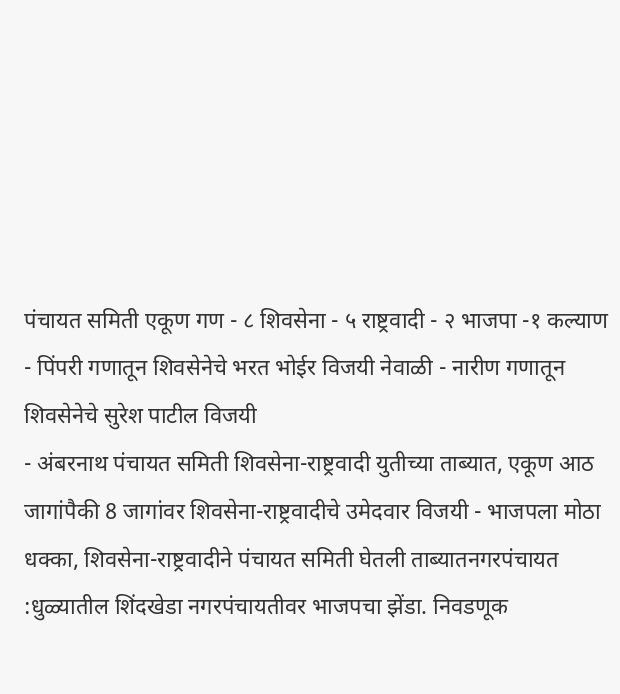पंचायत समिती एकूण गण - ८ शिवसेना - ५ राष्ट्रवादी - २ भाजपा -१ कल्याण - पिंपरी गणातून शिवसेनेचे भरत भोईर विजयी नेवाळी - नारीण गणातून शिवसेनेचे सुरेश पाटील विजयी
- अंबरनाथ पंचायत समिती शिवसेना-राष्ट्रवादी युतीच्या ताब्यात, एकूण आठ जागांपैकी 8 जागांवर शिवसेना-राष्ट्रवादीचे उमेदवार विजयी - भाजपला मोठा धक्का, शिवसेना-राष्ट्रवादीने पंचायत समिती घेतली ताब्यातनगरपंचायत :धुळ्यातील शिंदखेडा नगरपंचायतीवर भाजपचा झेंडा. निवडणूक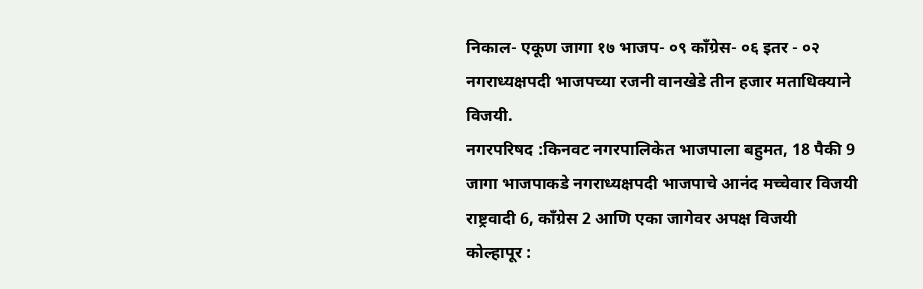निकाल- एकूण जागा १७ भाजप- ०९ काँग्रेस- ०६ इतर - ०२ नगराध्यक्षपदी भाजपच्या रजनी वानखेडे तीन हजार मताधिक्याने विजयी.
नगरपरिषद :किनवट नगरपालिकेत भाजपाला बहुमत, 18 पैकी 9 जागा भाजपाकडे नगराध्यक्षपदी भाजपाचे आनंद मच्चेवार विजयी राष्ट्रवादी 6, कॉंग्रेस 2 आणि एका जागेवर अपक्ष विजयी
कोल्हापूर :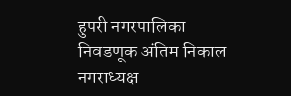हुपरी नगरपालिका निवडणूक अंतिम निकाल नगराध्यक्ष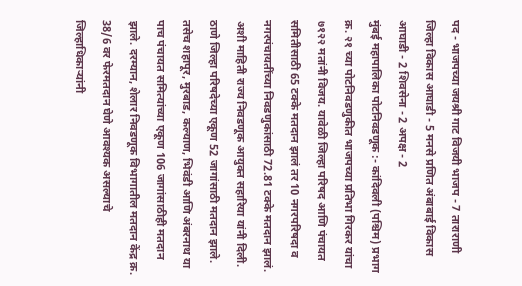पद - भाजपच्या जयश्री गाट विजयी भाजप - 7 ताराराणी जिल्हा विकास आघाडी - 5 मनसे प्रणित अंबाबाई विकास आघाडी - 2 शिवसेना - 2 अपक्ष - 2
मुंबई महापालिका पोटनिवडणूक :- कांदिवली (पश्चिम) प्रभाग क्र. २१ च्या पोटनिवडणुकीत भाजपच्या प्रतिभा गिरकर यांचा ७१२२ मतांनी विजय. यावेळी जिल्हा परिषद आणि पंचायत समितीसाठी 65 टक्के मतदान झालं तर 10 नगरपरिषदा व नगरपंचायतींच्या निवडणुकांसाठी 72.81 टक्के मतदान झालं. अशी माहिती राज्य निवडणूक आयुक्त सहारिया यांनी दिली. ठाणे जिल्हा परिषदेच्या एकूण 52 जागांसाठी मतदान झाले. तसेच शहापूर, मुरबाड, कल्याण, भिवंडी आणि अंबरनाथ या पाच पंचायत समित्यांच्या एकूण 106 जागांसाठीही मतदान झाले. दरम्यान, शेलार निवडणूक विभागातील मतदान केंद्र क्र. 38/6 वर फेरमतदान घेणे आवश्यक असल्याचे जिल्हाधिकाऱ्यांनी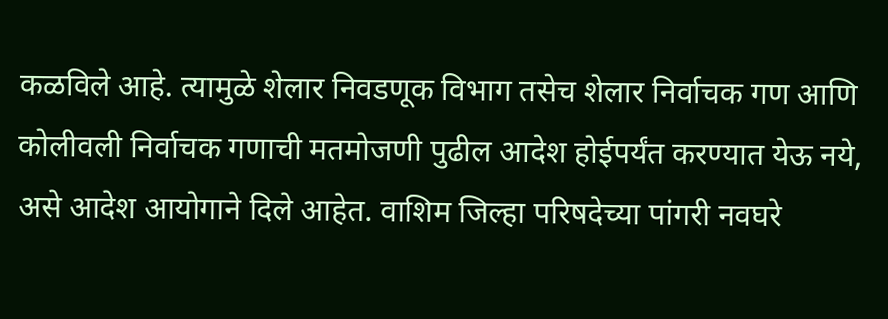कळविले आहे. त्यामुळे शेलार निवडणूक विभाग तसेच शेलार निर्वाचक गण आणि कोलीवली निर्वाचक गणाची मतमोजणी पुढील आदेश होईपर्यंत करण्यात येऊ नये, असे आदेश आयोगाने दिले आहेत. वाशिम जिल्हा परिषदेच्या पांगरी नवघरे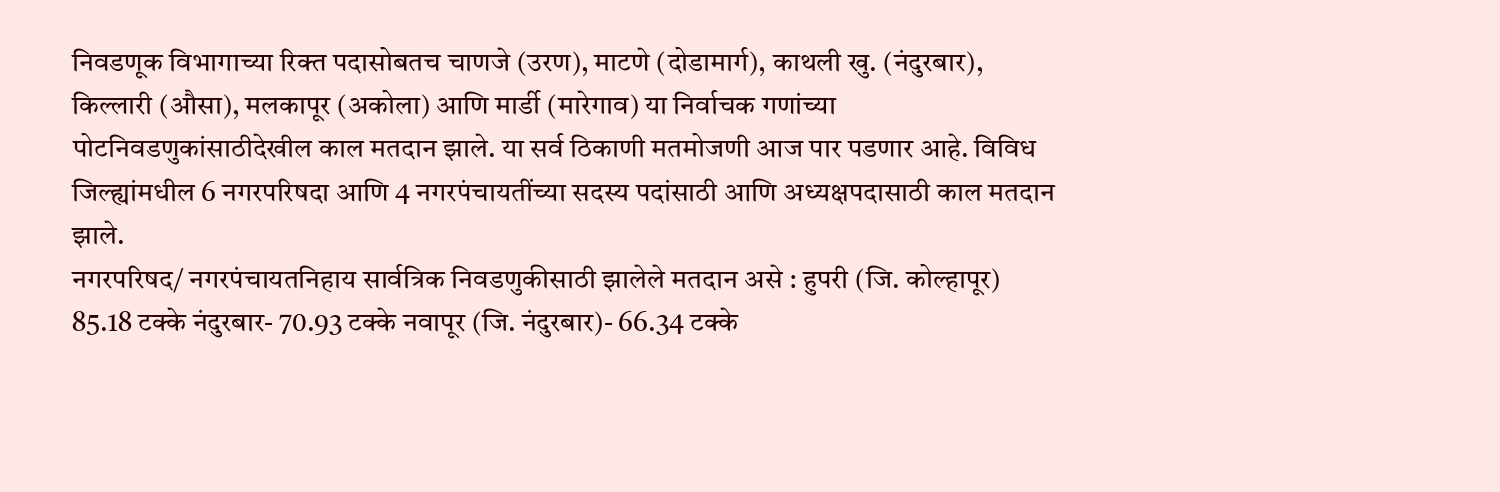निवडणूक विभागाच्या रिक्त पदासोबतच चाणजे (उरण), माटणे (दोडामार्ग), काथली खु. (नंदुरबार), किल्लारी (औसा), मलकापूर (अकोला) आणि मार्डी (मारेगाव) या निर्वाचक गणांच्या पोटनिवडणुकांसाठीदेखील काल मतदान झाले. या सर्व ठिकाणी मतमोजणी आज पार पडणार आहे. विविध जिल्ह्यांमधील 6 नगरपरिषदा आणि 4 नगरपंचायतींच्या सदस्य पदांसाठी आणि अध्यक्षपदासाठी काल मतदान झाले.
नगरपरिषद/ नगरपंचायतनिहाय सार्वत्रिक निवडणुकीसाठी झालेले मतदान असे : हुपरी (जि. कोल्हापूर) 85.18 टक्के नंदुरबार- 70.93 टक्के नवापूर (जि. नंदुरबार)- 66.34 टक्के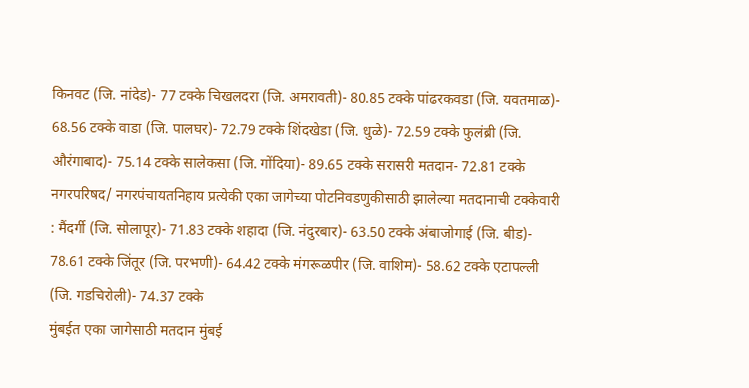किनवट (जि. नांदेड)- 77 टक्के चिखलदरा (जि. अमरावती)- 80.85 टक्के पांढरकवडा (जि. यवतमाळ)- 68.56 टक्के वाडा (जि. पालघर)- 72.79 टक्के शिंदखेडा (जि. धुळे)- 72.59 टक्के फुलंब्री (जि. औरंगाबाद)- 75.14 टक्के सालेकसा (जि. गोंदिया)- 89.65 टक्के सरासरी मतदान- 72.81 टक्के
नगरपरिषद/ नगरपंचायतनिहाय प्रत्येकी एका जागेच्या पोटनिवडणुकीसाठी झालेल्या मतदानाची टक्केवारी : मैंदर्गी (जि. सोलापूर)- 71.83 टक्के शहादा (जि. नंदुरबार)- 63.50 टक्के अंबाजोगाई (जि. बीड)- 78.61 टक्के जिंतूर (जि. परभणी)- 64.42 टक्के मंगरूळपीर (जि. वाशिम)- 58.62 टक्के एटापल्ली (जि. गडचिरोली)- 74.37 टक्के
मुंबईत एका जागेसाठी मतदान मुंबई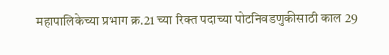महापालिकेच्या प्रभाग क्र.21 च्या रिक्त पदाच्या पोटनिवडणुकीसाठी काल 29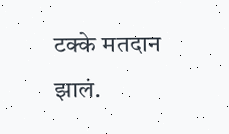टक्के मतदान झालं.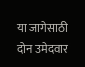या जागेसाठी दोन उमेदवार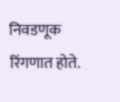निवडणूक रिंगणात होते.